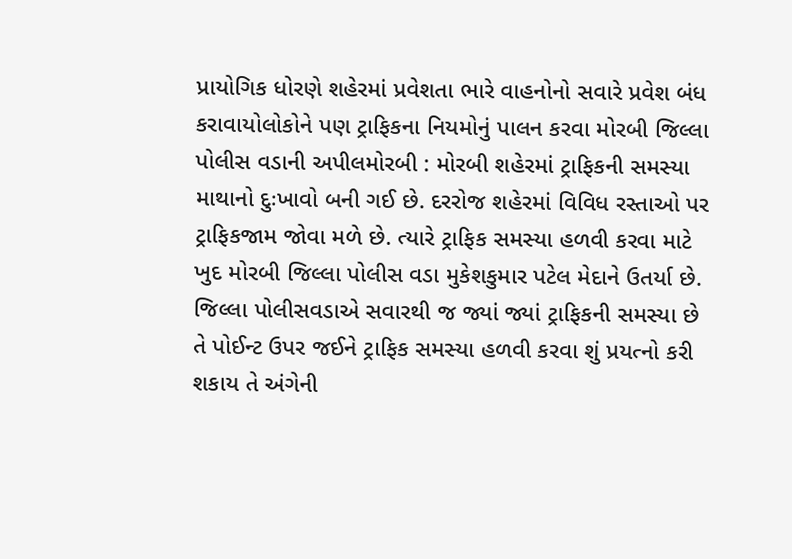પ્રાયોગિક ધોરણે શહેરમાં પ્રવેશતા ભારે વાહનોનો સવારે પ્રવેશ બંધ કરાવાયોલોકોને પણ ટ્રાફિકના નિયમોનું પાલન કરવા મોરબી જિલ્લા પોલીસ વડાની અપીલમોરબી : મોરબી શહેરમાં ટ્રાફિકની સમસ્યા માથાનો દુઃખાવો બની ગઈ છે. દરરોજ શહેરમાં વિવિધ રસ્તાઓ પર ટ્રાફિકજામ જોવા મળે છે. ત્યારે ટ્રાફિક સમસ્યા હળવી કરવા માટે ખુદ મોરબી જિલ્લા પોલીસ વડા મુકેશકુમાર પટેલ મેદાને ઉતર્યા છે. જિલ્લા પોલીસવડાએ સવારથી જ જ્યાં જ્યાં ટ્રાફિકની સમસ્યા છે તે પોઈન્ટ ઉપર જઈને ટ્રાફિક સમસ્યા હળવી કરવા શું પ્રયત્નો કરી શકાય તે અંગેની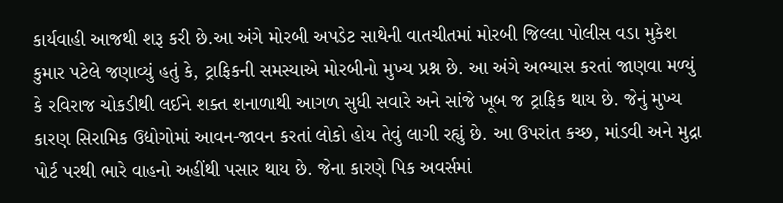કાર્યવાહી આજથી શરૂ કરી છે.આ અંગે મોરબી અપડેટ સાથેની વાતચીતમાં મોરબી જિલ્લા પોલીસ વડા મુકેશ કુમાર પટેલે જણાવ્યું હતું કે, ટ્રાફિકની સમસ્યાએ મોરબીનો મુખ્ય પ્રશ્ન છે. આ અંગે અભ્યાસ કરતાં જાણવા મળ્યું કે રવિરાજ ચોકડીથી લઈને શક્ત શનાળાથી આગળ સુધી સવારે અને સાંજે ખૂબ જ ટ્રાફિક થાય છે. જેનું મુખ્ય કારણ સિરામિક ઉદ્યોગોમાં આવન-જાવન કરતાં લોકો હોય તેવું લાગી રહ્યું છે. આ ઉપરાંત કચ્છ, માંડવી અને મુદ્રા પોર્ટ પરથી ભારે વાહનો અહીંથી પસાર થાય છે. જેના કારણે પિક અવર્સમાં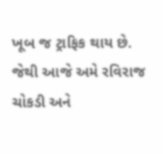ખૂબ જ ટ્રાફિક થાય છે. જેથી આજે અમે રવિરાજ ચોકડી અને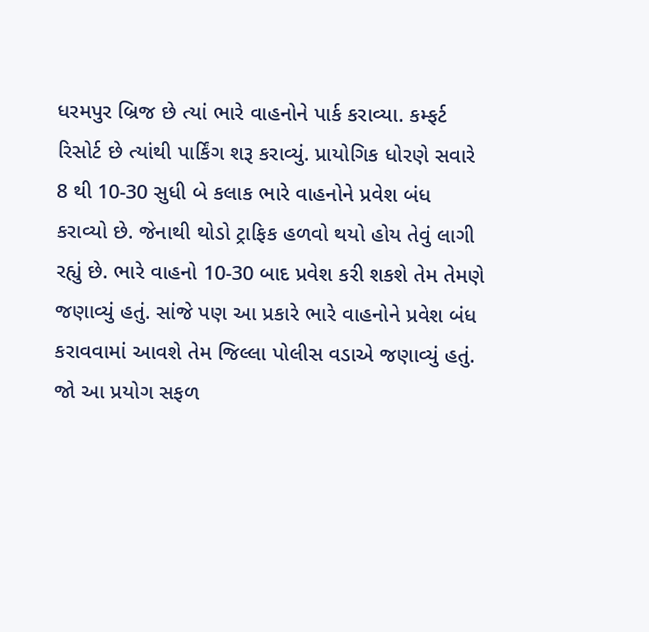ધરમપુર બ્રિજ છે ત્યાં ભારે વાહનોને પાર્ક કરાવ્યા. કમ્ફર્ટ રિસોર્ટ છે ત્યાંથી પાર્કિંગ શરૂ કરાવ્યું. પ્રાયોગિક ધોરણે સવારે 8 થી 10-30 સુધી બે કલાક ભારે વાહનોને પ્રવેશ બંધ કરાવ્યો છે. જેનાથી થોડો ટ્રાફિક હળવો થયો હોય તેવું લાગી રહ્યું છે. ભારે વાહનો 10-30 બાદ પ્રવેશ કરી શકશે તેમ તેમણે જણાવ્યું હતું. સાંજે પણ આ પ્રકારે ભારે વાહનોને પ્રવેશ બંધ કરાવવામાં આવશે તેમ જિલ્લા પોલીસ વડાએ જણાવ્યું હતું. જો આ પ્રયોગ સફળ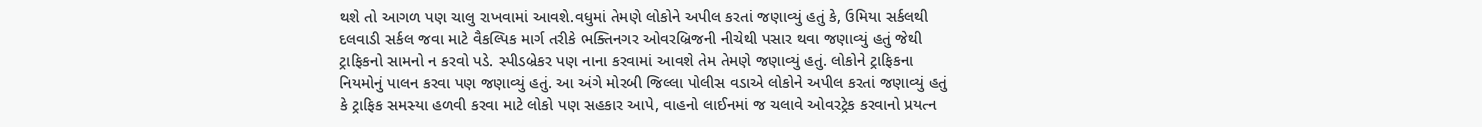થશે તો આગળ પણ ચાલુ રાખવામાં આવશે.વધુમાં તેમણે લોકોને અપીલ કરતાં જણાવ્યું હતું કે, ઉમિયા સર્કલથી દલવાડી સર્કલ જવા માટે વૈકલ્પિક માર્ગ તરીકે ભક્તિનગર ઓવરબ્રિજની નીચેથી પસાર થવા જણાવ્યું હતું જેથી ટ્રાફિકનો સામનો ન કરવો પડે. સ્પીડબ્રેકર પણ નાના કરવામાં આવશે તેમ તેમણે જણાવ્યું હતું. લોકોને ટ્રાફિકના નિયમોનું પાલન કરવા પણ જણાવ્યું હતું. આ અંગે મોરબી જિલ્લા પોલીસ વડાએ લોકોને અપીલ કરતાં જણાવ્યું હતું કે ટ્રાફિક સમસ્યા હળવી કરવા માટે લોકો પણ સહકાર આપે, વાહનો લાઈનમાં જ ચલાવે ઓવરટ્રેક કરવાનો પ્રયત્ન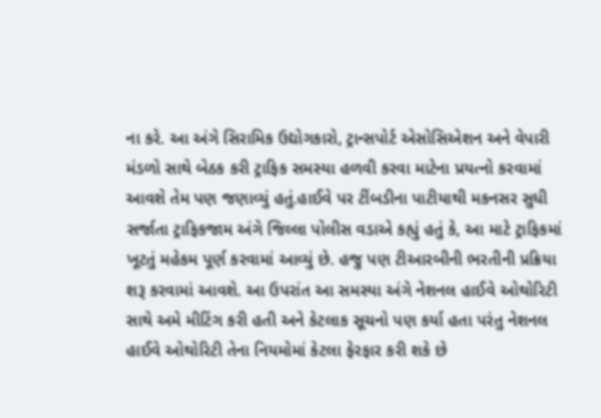ના કરે. આ અંગે સિરામિક ઉદ્યોગકારો, ટ્રાન્સપોર્ટ એસોસિએશન અને વેપારી મંડળો સાથે બેઠક કરી ટ્રાફિક સમસ્યા હળવી કરવા માટેના પ્રયત્નો કરવામાં આવશે તેમ પણ જણાવ્યું હતું.હાઈવે પર ટીંબડીના પાટીયાથી મકનસર સુધી સર્જાતા ટ્રાફિકજામ અંગે જિલ્લા પોલીસ વડાએ કહ્યું હતું કે, આ માટે ટ્રાફિકમાં ખૂટતું મહેકમ પૂર્ણ કરવામાં આવ્યું છે. હજુ પણ ટીઆરબીની ભરતીની પ્રક્રિયા શરૂ કરવામાં આવશે. આ ઉપરાંત આ સમસ્યા અંગે નેશનલ હાઈવે ઓથોરિટી સાથે અમે મીટિંગ કરી હતી અને કેટલાક સૂચનો પણ કર્યા હતા પરંતુ નેશનલ હાઈવે ઓથોરિટી તેના નિયમોમાં કેટલા ફેરફાર કરી શકે છે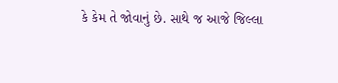કે કેમ તે જોવાનું છે. સાથે જ આજે જિલ્લા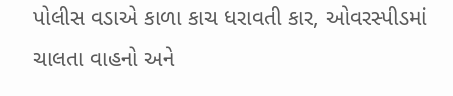પોલીસ વડાએ કાળા કાચ ધરાવતી કાર, ઓવરસ્પીડમાં ચાલતા વાહનો અને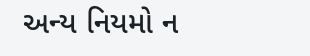અન્ય નિયમો ન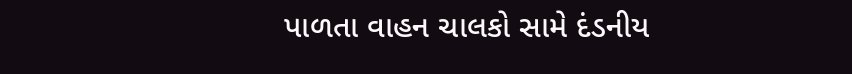પાળતા વાહન ચાલકો સામે દંડનીય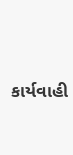કાર્યવાહી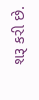શરૂ કરી છે.